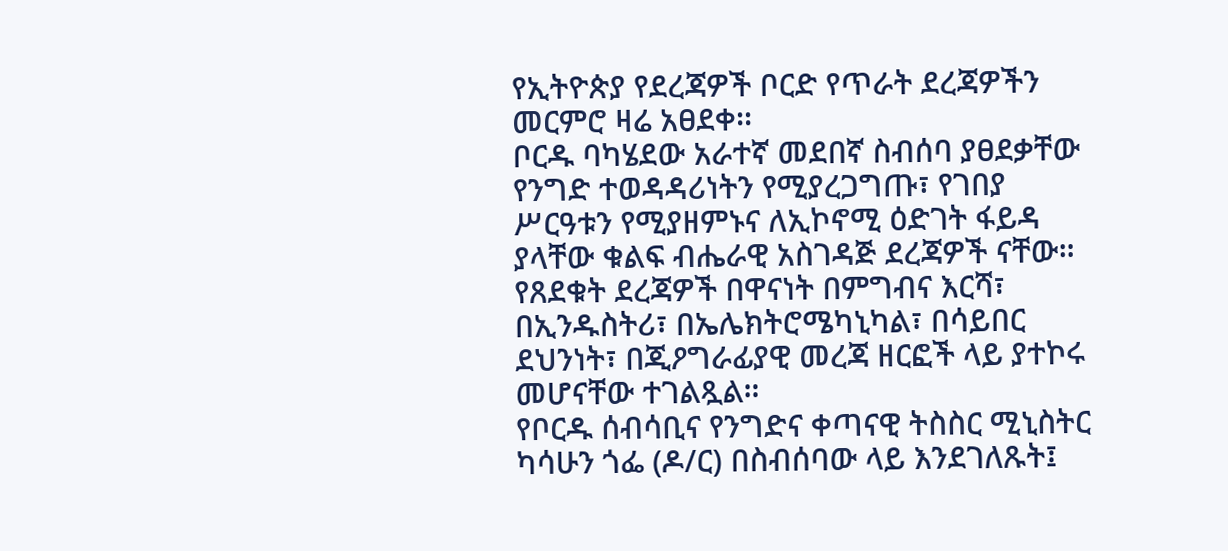የኢትዮጵያ የደረጃዎች ቦርድ የጥራት ደረጃዎችን መርምሮ ዛሬ አፀደቀ፡፡
ቦርዱ ባካሄደው አራተኛ መደበኛ ስብሰባ ያፀደቃቸው የንግድ ተወዳዳሪነትን የሚያረጋግጡ፣ የገበያ ሥርዓቱን የሚያዘምኑና ለኢኮኖሚ ዕድገት ፋይዳ ያላቸው ቁልፍ ብሔራዊ አስገዳጅ ደረጃዎች ናቸው።
የጸደቁት ደረጃዎች በዋናነት በምግብና እርሻ፣ በኢንዱስትሪ፣ በኤሌክትሮሜካኒካል፣ በሳይበር ደህንነት፣ በጂዖግራፊያዊ መረጃ ዘርፎች ላይ ያተኮሩ መሆናቸው ተገልጿል።
የቦርዱ ሰብሳቢና የንግድና ቀጣናዊ ትስስር ሚኒስትር ካሳሁን ጎፌ (ዶ/ር) በስብሰባው ላይ እንደገለጹት፤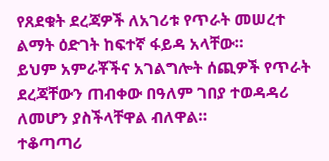የጸደቁት ደረጃዎች ለአገሪቱ የጥራት መሠረተ ልማት ዕድገት ከፍተኛ ፋይዳ አላቸው።
ይህም አምራቾችና አገልግሎት ሰጪዎች የጥራት ደረጃቸውን ጠብቀው በዓለም ገበያ ተወዳዳሪ ለመሆን ያስችላቸዋል ብለዋል።
ተቆጣጣሪ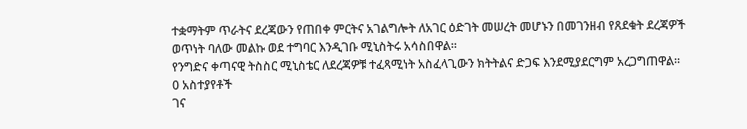ተቋማትም ጥራትና ደረጃውን የጠበቀ ምርትና አገልግሎት ለአገር ዕድገት መሠረት መሆኑን በመገንዘብ የጸደቁት ደረጃዎች ወጥነት ባለው መልኩ ወደ ተግባር እንዲገቡ ሚኒስትሩ አሳስበዋል።
የንግድና ቀጣናዊ ትስስር ሚኒስቴር ለደረጃዎቹ ተፈጻሚነት አስፈላጊውን ክትትልና ድጋፍ እንደሚያደርግም አረጋግጠዋል።
0 አስተያየቶች
ገና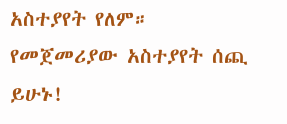አስተያየት የለም። የመጀመሪያው አስተያየት ሰጪ ይሁኑ!